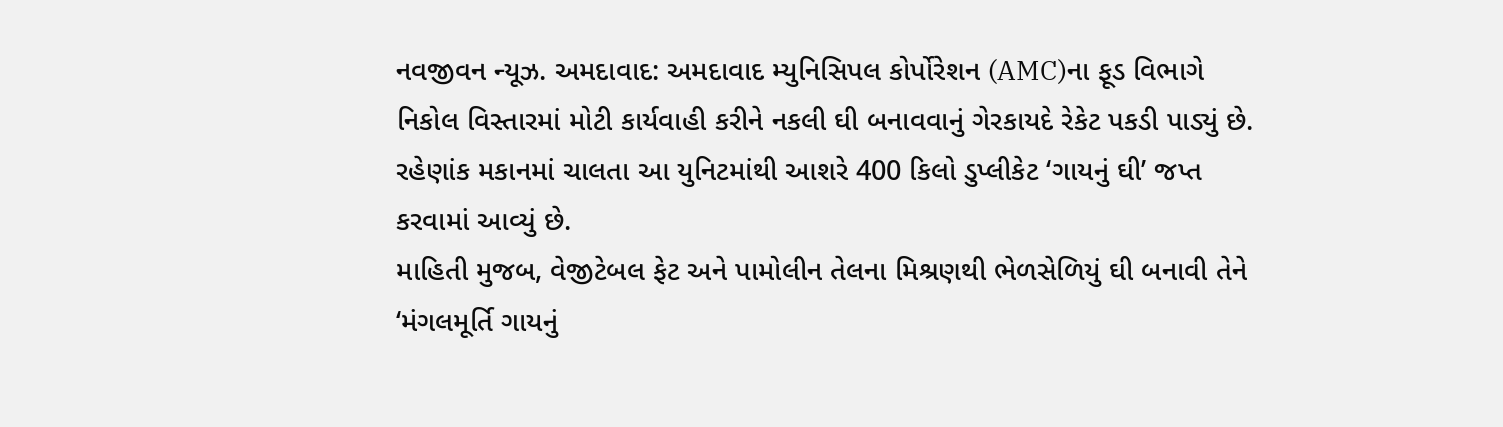નવજીવન ન્યૂઝ. અમદાવાદ: અમદાવાદ મ્યુનિસિપલ કોર્પોરેશન (AMC)ના ફૂડ વિભાગે નિકોલ વિસ્તારમાં મોટી કાર્યવાહી કરીને નકલી ઘી બનાવવાનું ગેરકાયદે રેકેટ પકડી પાડ્યું છે. રહેણાંક મકાનમાં ચાલતા આ યુનિટમાંથી આશરે 400 કિલો ડુપ્લીકેટ ‘ગાયનું ઘી’ જપ્ત કરવામાં આવ્યું છે.
માહિતી મુજબ, વેજીટેબલ ફેટ અને પામોલીન તેલના મિશ્રણથી ભેળસેળિયું ઘી બનાવી તેને ‘મંગલમૂર્તિ ગાયનું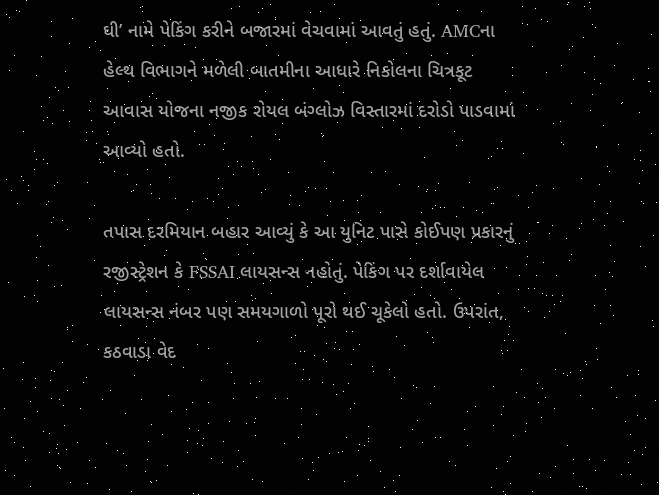ઘી’ નામે પેકિંગ કરીને બજારમાં વેચવામાં આવતું હતું. AMCના હેલ્થ વિભાગને મળેલી બાતમીના આધારે નિકોલના ચિત્રકૂટ આવાસ યોજના નજીક રોયલ બંગ્લોઝ વિસ્તારમાં દરોડો પાડવામાં આવ્યો હતો.

તપાસ દરમિયાન બહાર આવ્યું કે આ યુનિટ પાસે કોઈપણ પ્રકારનું રજીસ્ટ્રેશન કે FSSAI લાયસન્સ નહોતું. પેકિંગ પર દર્શાવાયેલ લાયસન્સ નંબર પણ સમયગાળો પૂરો થઈ ચૂકેલો હતો. ઉપરાંત, કઠવાડા વેદ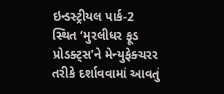ઇન્ડસ્ટ્રીયલ પાર્ક-2 સ્થિત ‘મુરલીધર ફૂડ પ્રોડક્ટ્સ’ને મેન્યુફેક્ચરર તરીકે દર્શાવવામાં આવતું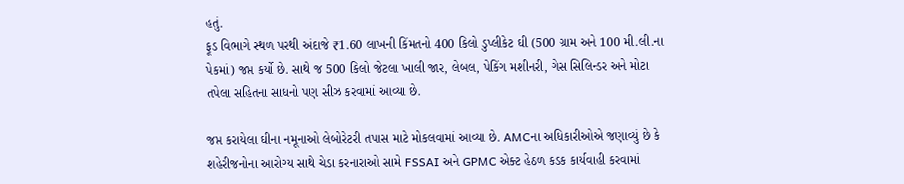હતું.
ફૂડ વિભાગે સ્થળ પરથી અંદાજે ₹1.60 લાખની કિંમતનો 400 કિલો ડુપ્લીકેટ ઘી (500 ગ્રામ અને 100 મી.લી.ના પેકમાં) જપ્ત કર્યો છે. સાથે જ 500 કિલો જેટલા ખાલી જાર, લેબલ, પેકિંગ મશીનરી, ગેસ સિલિન્ડર અને મોટા તપેલા સહિતના સાધનો પણ સીઝ કરવામાં આવ્યા છે.

જપ્ત કરાયેલા ઘીના નમૂનાઓ લેબોરેટરી તપાસ માટે મોકલવામાં આવ્યા છે. AMCના અધિકારીઓએ જણાવ્યું છે કે શહેરીજનોના આરોગ્ય સાથે ચેડા કરનારાઓ સામે FSSAI અને GPMC એક્ટ હેઠળ કડક કાર્યવાહી કરવામાં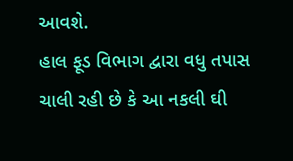આવશે.
હાલ ફૂડ વિભાગ દ્વારા વધુ તપાસ ચાલી રહી છે કે આ નકલી ઘી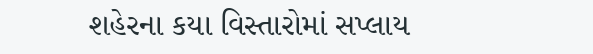શહેરના કયા વિસ્તારોમાં સપ્લાય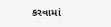કરવામાં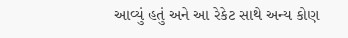આવ્યું હતું અને આ રેકેટ સાથે અન્ય કોણ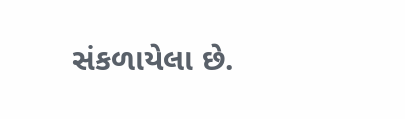સંકળાયેલા છે.